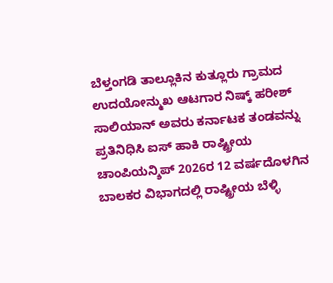ಬೆಳ್ತಂಗಡಿ ತಾಲ್ಲೂಕಿನ ಕುತ್ಲೂರು ಗ್ರಾಮದ ಉದಯೋನ್ಮುಖ ಆಟಗಾರ ನಿಷ್ಕ್ ಹರೀಶ್ ಸಾಲಿಯಾನ್ ಅವರು ಕರ್ನಾಟಕ ತಂಡವನ್ನು ಪ್ರತಿನಿಧಿಸಿ ಐಸ್ ಹಾಕಿ ರಾಷ್ಟ್ರೀಯ ಚಾಂಪಿಯನ್ಶಿಪ್ 2026ರ 12 ವರ್ಷದೊಳಗಿನ ಬಾಲಕರ ವಿಭಾಗದಲ್ಲಿ ರಾಷ್ಟ್ರೀಯ ಬೆಳ್ಳಿ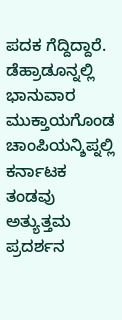ಪದಕ ಗೆದ್ದಿದ್ದಾರೆ.
ಡೆಹ್ರಾಡೂನ್ನಲ್ಲಿ ಭಾನುವಾರ ಮುಕ್ತಾಯಗೊಂಡ ಚಾಂಪಿಯನ್ಶಿಪ್ನಲ್ಲಿ ಕರ್ನಾಟಕ ತಂಡವು ಅತ್ಯುತ್ತಮ ಪ್ರದರ್ಶನ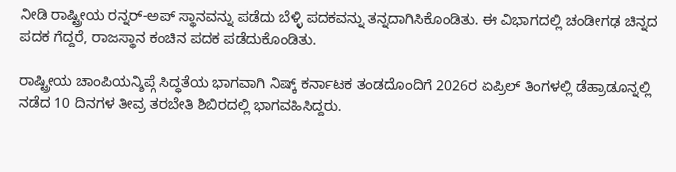ನೀಡಿ ರಾಷ್ಟ್ರೀಯ ರನ್ನರ್-ಅಪ್ ಸ್ಥಾನವನ್ನು ಪಡೆದು ಬೆಳ್ಳಿ ಪದಕವನ್ನು ತನ್ನದಾಗಿಸಿಕೊಂಡಿತು. ಈ ವಿಭಾಗದಲ್ಲಿ ಚಂಡೀಗಢ ಚಿನ್ನದ ಪದಕ ಗೆದ್ದರೆ, ರಾಜಸ್ಥಾನ ಕಂಚಿನ ಪದಕ ಪಡೆದುಕೊಂಡಿತು.

ರಾಷ್ಟ್ರೀಯ ಚಾಂಪಿಯನ್ಶಿಪ್ಗೆ ಸಿದ್ಧತೆಯ ಭಾಗವಾಗಿ ನಿಷ್ಕ್ ಕರ್ನಾಟಕ ತಂಡದೊಂದಿಗೆ 2026ರ ಏಪ್ರಿಲ್ ತಿಂಗಳಲ್ಲಿ ಡೆಹ್ರಾಡೂನ್ನಲ್ಲಿ ನಡೆದ 10 ದಿನಗಳ ತೀವ್ರ ತರಬೇತಿ ಶಿಬಿರದಲ್ಲಿ ಭಾಗವಹಿಸಿದ್ದರು.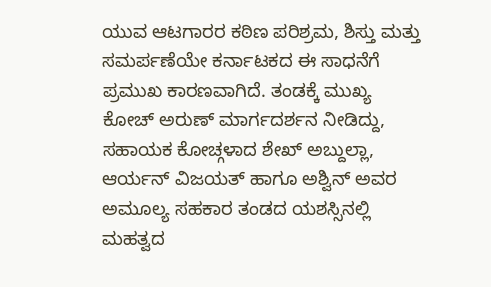ಯುವ ಆಟಗಾರರ ಕಠಿಣ ಪರಿಶ್ರಮ, ಶಿಸ್ತು ಮತ್ತು ಸಮರ್ಪಣೆಯೇ ಕರ್ನಾಟಕದ ಈ ಸಾಧನೆಗೆ ಪ್ರಮುಖ ಕಾರಣವಾಗಿದೆ. ತಂಡಕ್ಕೆ ಮುಖ್ಯ ಕೋಚ್ ಅರುಣ್ ಮಾರ್ಗದರ್ಶನ ನೀಡಿದ್ದು, ಸಹಾಯಕ ಕೋಚ್ಗಳಾದ ಶೇಖ್ ಅಬ್ದುಲ್ಲಾ, ಆರ್ಯನ್ ವಿಜಯತ್ ಹಾಗೂ ಅಶ್ವಿನ್ ಅವರ ಅಮೂಲ್ಯ ಸಹಕಾರ ತಂಡದ ಯಶಸ್ಸಿನಲ್ಲಿ ಮಹತ್ವದ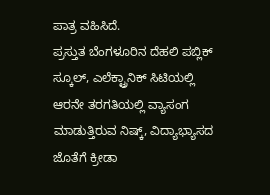ಪಾತ್ರ ವಹಿಸಿದೆ.
ಪ್ರಸ್ತುತ ಬೆಂಗಳೂರಿನ ದೆಹಲಿ ಪಬ್ಲಿಕ್ ಸ್ಕೂಲ್, ಎಲೆಕ್ಟ್ರಾನಿಕ್ ಸಿಟಿಯಲ್ಲಿ ಆರನೇ ತರಗತಿಯಲ್ಲಿ ವ್ಯಾಸಂಗ ಮಾಡುತ್ತಿರುವ ನಿಷ್ಕ್, ವಿದ್ಯಾಭ್ಯಾಸದ ಜೊತೆಗೆ ಕ್ರೀಡಾ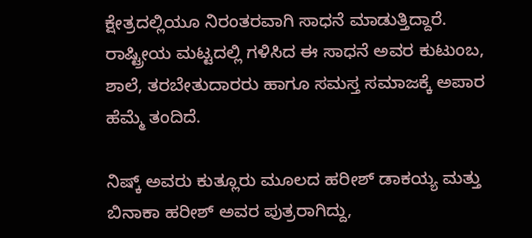ಕ್ಷೇತ್ರದಲ್ಲಿಯೂ ನಿರಂತರವಾಗಿ ಸಾಧನೆ ಮಾಡುತ್ತಿದ್ದಾರೆ. ರಾಷ್ಟ್ರೀಯ ಮಟ್ಟದಲ್ಲಿ ಗಳಿಸಿದ ಈ ಸಾಧನೆ ಅವರ ಕುಟುಂಬ, ಶಾಲೆ, ತರಬೇತುದಾರರು ಹಾಗೂ ಸಮಸ್ತ ಸಮಾಜಕ್ಕೆ ಅಪಾರ ಹೆಮ್ಮೆ ತಂದಿದೆ.

ನಿಷ್ಕ್ ಅವರು ಕುತ್ಲೂರು ಮೂಲದ ಹರೀಶ್ ಡಾಕಯ್ಯ ಮತ್ತು ಬಿನಾಕಾ ಹರೀಶ್ ಅವರ ಪುತ್ರರಾಗಿದ್ದು,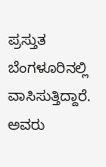ಪ್ರಸ್ತುತ ಬೆಂಗಳೂರಿನಲ್ಲಿ ವಾಸಿಸುತ್ತಿದ್ದಾರೆ. ಅವರು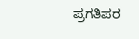ಪ್ರಗತಿಪರ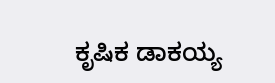ಕೃಷಿಕ ಡಾಕಯ್ಯ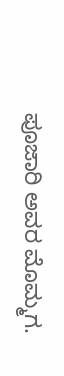ಪೂಜಾರಿ ಅವರ ಮೊಮ್ಮಗ.